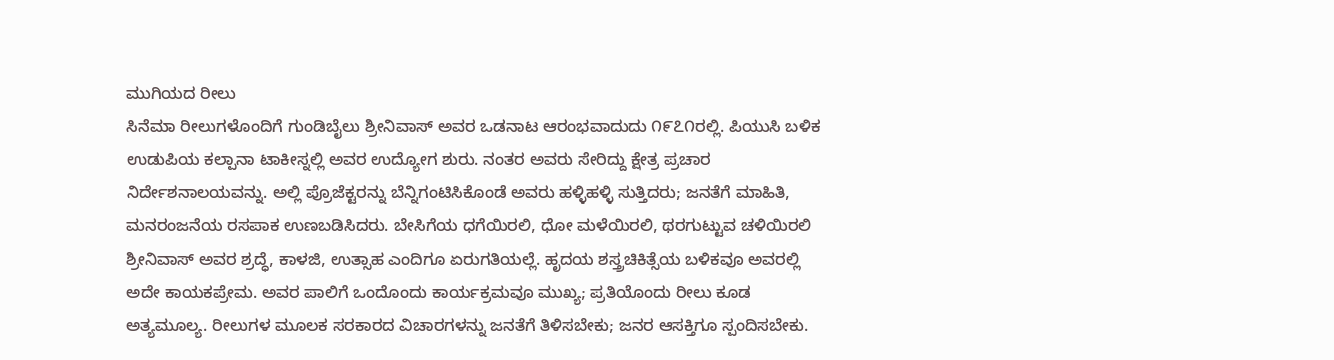ಮುಗಿಯದ ರೀಲು
ಸಿನೆಮಾ ರೀಲುಗಳೊಂದಿಗೆ ಗುಂಡಿಬೈಲು ಶ್ರೀನಿವಾಸ್ ಅವರ ಒಡನಾಟ ಆರಂಭವಾದುದು ೧೯೭೧ರಲ್ಲಿ. ಪಿಯುಸಿ ಬಳಿಕ ಉಡುಪಿಯ ಕಲ್ಪಾನಾ ಟಾಕೀಸ್ನಲ್ಲಿ ಅವರ ಉದ್ಯೋಗ ಶುರು. ನಂತರ ಅವರು ಸೇರಿದ್ದು ಕ್ಷೇತ್ರ ಪ್ರಚಾರ ನಿರ್ದೇಶನಾಲಯವನ್ನು. ಅಲ್ಲಿ ಪ್ರೊಜೆಕ್ಟರನ್ನು ಬೆನ್ನಿಗಂಟಿಸಿಕೊಂಡೆ ಅವರು ಹಳ್ಳಿಹಳ್ಳಿ ಸುತ್ತಿದರು; ಜನತೆಗೆ ಮಾಹಿತಿ, ಮನರಂಜನೆಯ ರಸಪಾಕ ಉಣಬಡಿಸಿದರು. ಬೇಸಿಗೆಯ ಧಗೆಯಿರಲಿ, ಧೋ ಮಳೆಯಿರಲಿ, ಥರಗುಟ್ಟುವ ಚಳಿಯಿರಲಿ ಶ್ರೀನಿವಾಸ್ ಅವರ ಶ್ರದ್ಧೆ, ಕಾಳಜಿ, ಉತ್ಸಾಹ ಎಂದಿಗೂ ಏರುಗತಿಯಲ್ಲೆ. ಹೃದಯ ಶಸ್ತ್ರಚಿಕಿತ್ಸೆಯ ಬಳಿಕವೂ ಅವರಲ್ಲಿ ಅದೇ ಕಾಯಕಪ್ರೇಮ. ಅವರ ಪಾಲಿಗೆ ಒಂದೊಂದು ಕಾರ್ಯಕ್ರಮವೂ ಮುಖ್ಯ; ಪ್ರತಿಯೊಂದು ರೀಲು ಕೂಡ ಅತ್ಯಮೂಲ್ಯ. ರೀಲುಗಳ ಮೂಲಕ ಸರಕಾರದ ವಿಚಾರಗಳನ್ನು ಜನತೆಗೆ ತಿಳಿಸಬೇಕು; ಜನರ ಆಸಕ್ತಿಗೂ ಸ್ಪಂದಿಸಬೇಕು.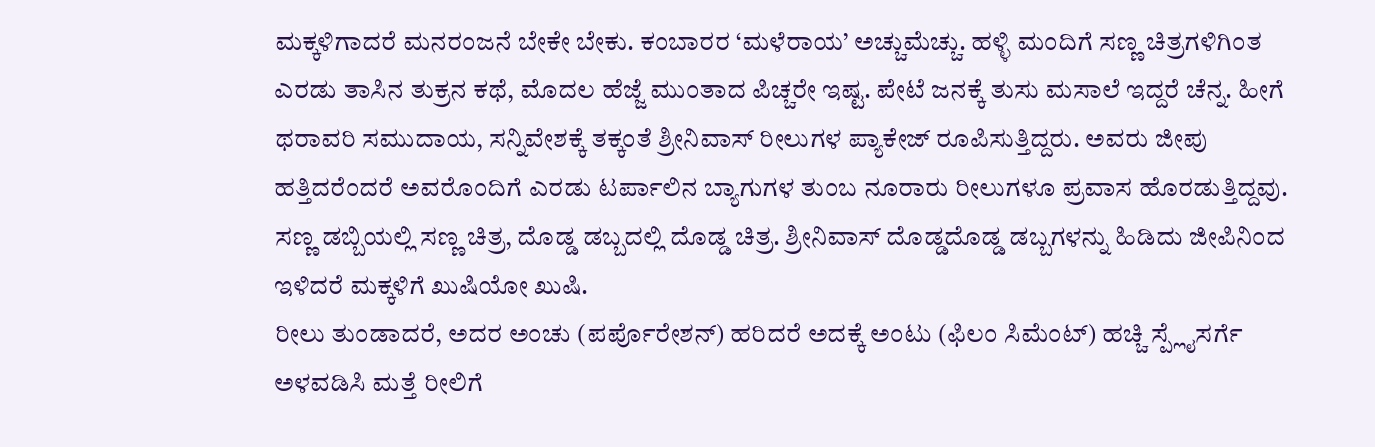ಮಕ್ಕಳಿಗಾದರೆ ಮನರಂಜನೆ ಬೇಕೇ ಬೇಕು. ಕಂಬಾರರ ‘ಮಳೆರಾಯ’ ಅಚ್ಚುಮೆಚ್ಚು. ಹಳ್ಳಿ ಮಂದಿಗೆ ಸಣ್ಣ ಚಿತ್ರಗಳಿಗಿಂತ ಎರಡು ತಾಸಿನ ತುಕ್ರನ ಕಥೆ, ಮೊದಲ ಹೆಜ್ಜೆ ಮುಂತಾದ ಪಿಚ್ಚರೇ ಇಷ್ಟ. ಪೇಟೆ ಜನಕ್ಕೆ ತುಸು ಮಸಾಲೆ ಇದ್ದರೆ ಚೆನ್ನ. ಹೀಗೆ ಥರಾವರಿ ಸಮುದಾಯ, ಸನ್ನಿವೇಶಕ್ಕೆ ತಕ್ಕಂತೆ ಶ್ರೀನಿವಾಸ್ ರೀಲುಗಳ ಪ್ಯಾಕೇಜ್ ರೂಪಿಸುತ್ತಿದ್ದರು. ಅವರು ಜೀಪು ಹತ್ತಿದರೆಂದರೆ ಅವರೊಂದಿಗೆ ಎರಡು ಟರ್ಪಾಲಿನ ಬ್ಯಾಗುಗಳ ತುಂಬ ನೂರಾರು ರೀಲುಗಳೂ ಪ್ರವಾಸ ಹೊರಡುತ್ತಿದ್ದವು. ಸಣ್ಣ ಡಬ್ಬಿಯಲ್ಲಿ ಸಣ್ಣ ಚಿತ್ರ, ದೊಡ್ಡ ಡಬ್ಬದಲ್ಲಿ ದೊಡ್ಡ ಚಿತ್ರ. ಶ್ರೀನಿವಾಸ್ ದೊಡ್ಡದೊಡ್ಡ ಡಬ್ಬಗಳನ್ನು ಹಿಡಿದು ಜೀಪಿನಿಂದ ಇಳಿದರೆ ಮಕ್ಕಳಿಗೆ ಖುಷಿಯೋ ಖುಷಿ.
ರೀಲು ತುಂಡಾದರೆ, ಅದರ ಅಂಚು (ಪರ್ಪೊರೇಶನ್) ಹರಿದರೆ ಅದಕ್ಕೆ ಅಂಟು (ಫಿಲಂ ಸಿಮೆಂಟ್) ಹಚ್ಚಿ ಸ್ಪ್ಲೈಸರ್ಗೆ ಅಳವಡಿಸಿ ಮತ್ತೆ ರೀಲಿಗೆ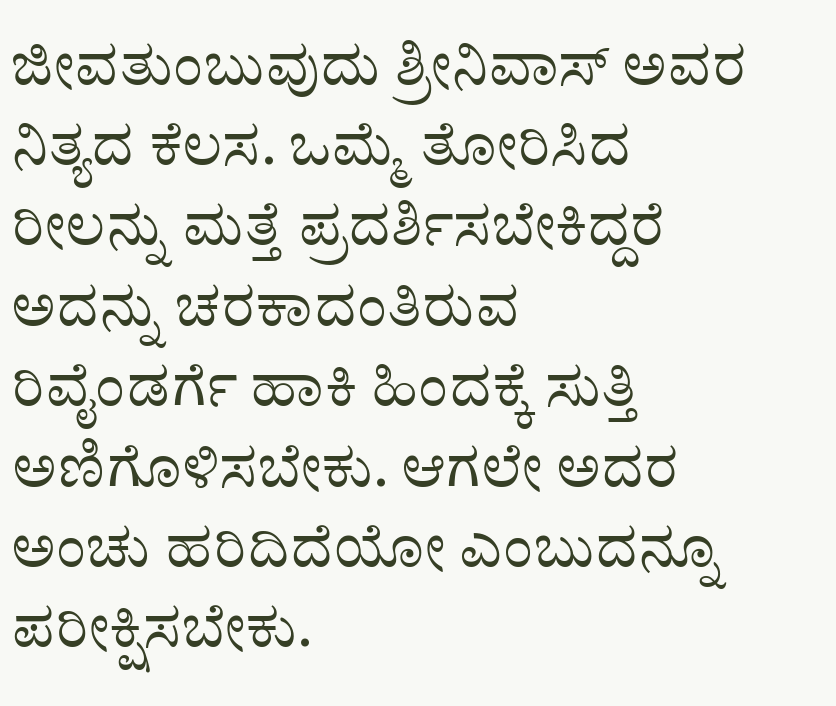ಜೀವತುಂಬುವುದು ಶ್ರೀನಿವಾಸ್ ಅವರ ನಿತ್ಯದ ಕೆಲಸ. ಒಮ್ಮೆ ತೋರಿಸಿದ ರೀಲನ್ನು ಮತ್ತೆ ಪ್ರದರ್ಶಿಸಬೇಕಿದ್ದರೆ ಅದನ್ನು ಚರಕಾದಂತಿರುವ ರಿವೈಂಡರ್ಗೆ ಹಾಕಿ ಹಿಂದಕ್ಕೆ ಸುತ್ತಿ ಅಣಿಗೊಳಿಸಬೇಕು. ಆಗಲೇ ಅದರ ಅಂಚು ಹರಿದಿದೆಯೋ ಎಂಬುದನ್ನೂ ಪರೀಕ್ಷಿಸಬೇಕು.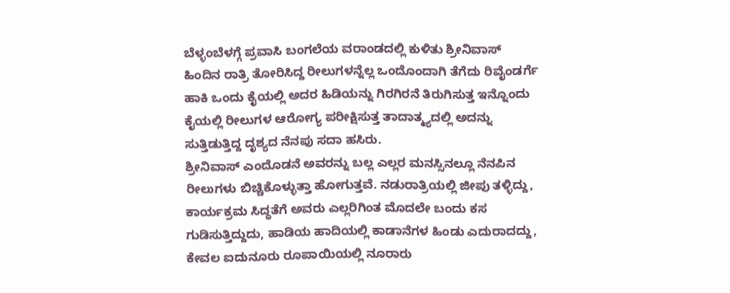ಬೆಳ್ಳಂಬೆಳಗ್ಗೆ ಪ್ರವಾಸಿ ಬಂಗಲೆಯ ವರಾಂಡದಲ್ಲಿ ಕುಳಿತು ಶ್ರೀನಿವಾಸ್ ಹಿಂದಿನ ರಾತ್ರಿ ತೋರಿಸಿದ್ದ ರೀಲುಗಳನ್ನೆಲ್ಲ ಒಂದೊಂದಾಗಿ ತೆಗೆದು ರಿವೈಂಡರ್ಗೆ ಹಾಕಿ ಒಂದು ಕೈಯಲ್ಲಿ ಅದರ ಹಿಡಿಯನ್ನು ಗಿರಗಿರನೆ ತಿರುಗಿಸುತ್ತ ಇನ್ನೊಂದು ಕೈಯಲ್ಲಿ ರೀಲುಗಳ ಆರೋಗ್ಯ ಪರೀಕ್ಷಿಸುತ್ತ ತಾದಾತ್ಮ್ಯದಲ್ಲಿ ಅದನ್ನು ಸುತ್ತಿಡುತ್ತಿದ್ದ ದೃಶ್ಯದ ನೆನಪು ಸದಾ ಹಸಿರು.
ಶ್ರೀನಿವಾಸ್ ಎಂದೊಡನೆ ಅವರನ್ನು ಬಲ್ಲ ಎಲ್ಲರ ಮನಸ್ಸಿನಲ್ಲೂ ನೆನಪಿನ ರೀಲುಗಳು ಬಿಚ್ಚಿಕೊಳ್ಳುತ್ತಾ ಹೋಗುತ್ತವೆ. ನಡುರಾತ್ರಿಯಲ್ಲಿ ಜೀಪು ತಳ್ಳಿದ್ದು, ಕಾರ್ಯಕ್ರಮ ಸಿದ್ಧತೆಗೆ ಅವರು ಎಲ್ಲರಿಗಿಂತ ಮೊದಲೇ ಬಂದು ಕಸ ಗುಡಿಸುತ್ತಿದ್ದುದು, ಹಾಡಿಯ ಹಾದಿಯಲ್ಲಿ ಕಾಡಾನೆಗಳ ಹಿಂಡು ಎದುರಾದದ್ದು, ಕೇವಲ ಐದುನೂರು ರೂಪಾಯಿಯಲ್ಲಿ ನೂರಾರು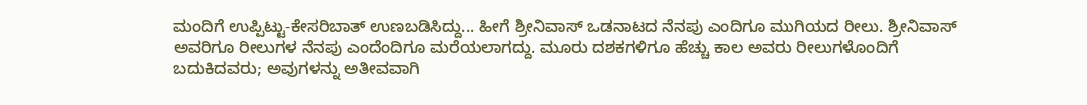ಮಂದಿಗೆ ಉಪ್ಪಿಟ್ಟು-ಕೇಸರಿಬಾತ್ ಉಣಬಡಿಸಿದ್ದು... ಹೀಗೆ ಶ್ರೀನಿವಾಸ್ ಒಡನಾಟದ ನೆನಪು ಎಂದಿಗೂ ಮುಗಿಯದ ರೀಲು. ಶ್ರೀನಿವಾಸ್ ಅವರಿಗೂ ರೀಲುಗಳ ನೆನಪು ಎಂದೆಂದಿಗೂ ಮರೆಯಲಾಗದ್ದು. ಮೂರು ದಶಕಗಳಿಗೂ ಹೆಚ್ಚು ಕಾಲ ಅವರು ರೀಲುಗಳೊಂದಿಗೆ ಬದುಕಿದವರು; ಅವುಗಳನ್ನು ಅತೀವವಾಗಿ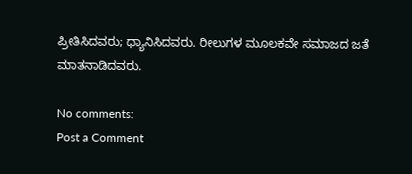ಪ್ರೀತಿಸಿದವರು; ಧ್ಯಾನಿಸಿದವರು. ರೀಲುಗಳ ಮೂಲಕವೇ ಸಮಾಜದ ಜತೆ ಮಾತನಾಡಿದವರು.

No comments:
Post a Comment